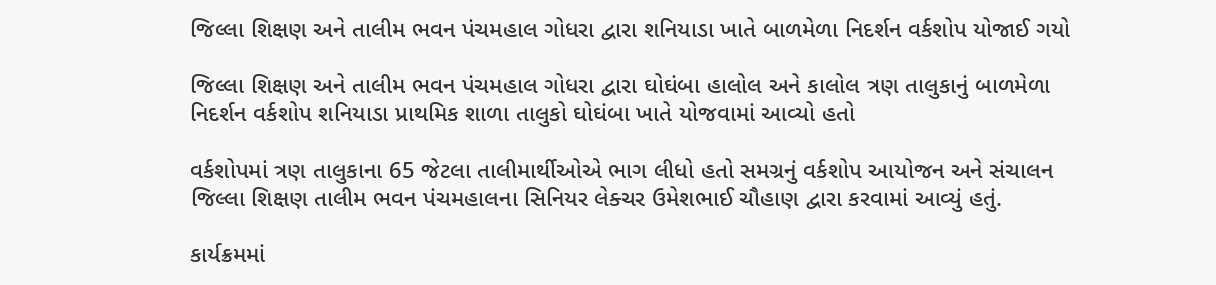જિલ્લા શિક્ષણ અને તાલીમ ભવન પંચમહાલ ગોધરા દ્વારા શનિયાડા ખાતે બાળમેળા નિદર્શન વર્કશોપ યોજાઈ ગયો

જિલ્લા શિક્ષણ અને તાલીમ ભવન પંચમહાલ ગોધરા દ્વારા ઘોઘંબા હાલોલ અને કાલોલ ત્રણ તાલુકાનું બાળમેળા નિદર્શન વર્કશોપ શનિયાડા પ્રાથમિક શાળા તાલુકો ઘોઘંબા ખાતે યોજવામાં આવ્યો હતો

વર્કશોપમાં ત્રણ તાલુકાના 65 જેટલા તાલીમાર્થીઓએ ભાગ લીધો હતો સમગ્રનું વર્કશોપ આયોજન અને સંચાલન જિલ્લા શિક્ષણ તાલીમ ભવન પંચમહાલના સિનિયર લેક્ચર ઉમેશભાઈ ચૌહાણ દ્વારા કરવામાં આવ્યું હતું.

કાર્યક્રમમાં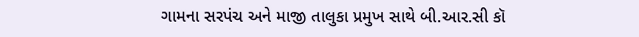ગામના સરપંચ અને માજી તાલુકા પ્રમુખ સાથે બી.આર.સી કૉ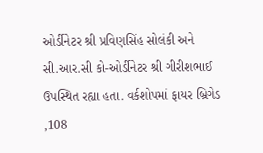ઓર્ડીનેટર શ્રી પ્રવિણસિંહ સોલંકી અને સી.આર.સી કો-ઓર્ડીનેટર શ્રી ગીરીશભાઈ ઉપસ્થિત રહ્યા હતા. વર્કશોપમાં ફાયર બ્રિગેડ ,108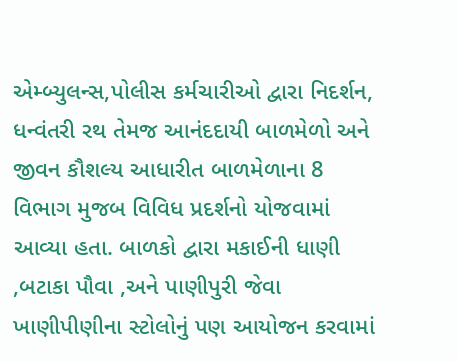એમ્બ્યુલન્સ,પોલીસ કર્મચારીઓ દ્વારા નિદર્શન, ધન્વંતરી રથ તેમજ આનંદદાયી બાળમેળો અને જીવન કૌશલ્ય આધારીત બાળમેળાના 8 વિભાગ મુજબ વિવિધ પ્રદર્શનો યોજવામાં આવ્યા હતા. બાળકો દ્વારા મકાઈની ધાણી ,બટાકા પૌવા ,અને પાણીપુરી જેવા ખાણીપીણીના સ્ટોલોનું પણ આયોજન કરવામાં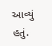આવ્યું હતું.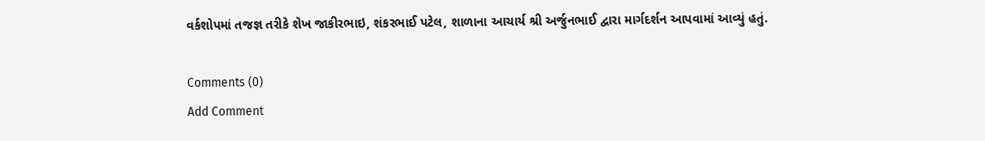વર્કશોપમાં તજજ્ઞ તરીકે શેખ જાકીરભાઇ, શંકરભાઈ પટેલ, શાળાના આચાર્ય શ્રી અર્જુનભાઈ દ્વારા માર્ગદર્શન આપવામાં આવ્યું હતું.

Comments (0)
Add Comment